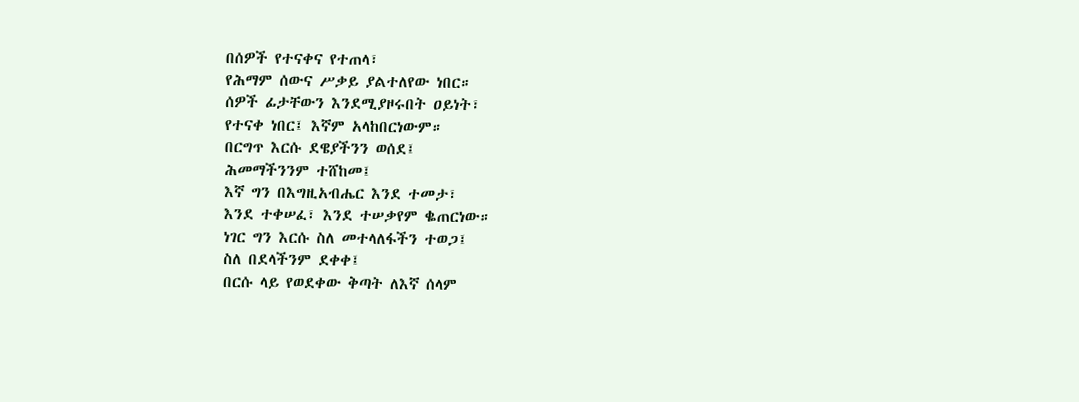በሰዎች የተናቀና የተጠላ፣
የሕማም ሰውና ሥቃይ ያልተለየው ነበር።
ሰዎች ፊታቸውን እንደሚያዞሩበት ዐይነት፣
የተናቀ ነበር፤ እኛም አላከበርነውም።
በርግጥ እርሱ ደዌያችንን ወሰደ፤
ሕመማችንንም ተሸከመ፤
እኛ ግን በእግዚአብሔር እንደ ተመታ፣
እንደ ተቀሠፈ፣ እንደ ተሠቃየም ቈጠርነው።
ነገር ግን እርሱ ስለ መተላለፋችን ተወጋ፤
ስለ በደላችንም ደቀቀ፤
በርሱ ላይ የወደቀው ቅጣት ለእኛ ሰላም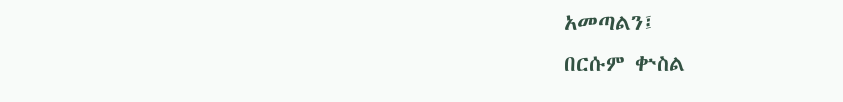አመጣልን፤
በርሱም ቍስል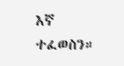እኛ ተፈወስን።